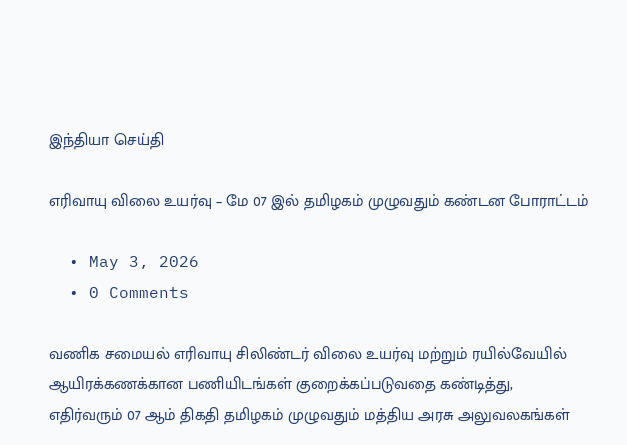இந்தியா செய்தி

எரிவாயு விலை உயர்வு – மே 07 இல் தமிழகம் முழுவதும் கண்டன போராட்டம்

  • May 3, 2026
  • 0 Comments

வணிக சமையல் எரிவாயு சிலிண்டர் விலை உயர்வு மற்றும் ரயில்வேயில் ஆயிரக்கணக்கான பணியிடங்கள் குறைக்கப்படுவதை கண்டித்து,  எதிர்வரும் 07 ஆம் திகதி தமிழகம் முழுவதும் மத்திய அரசு அலுவலகங்கள்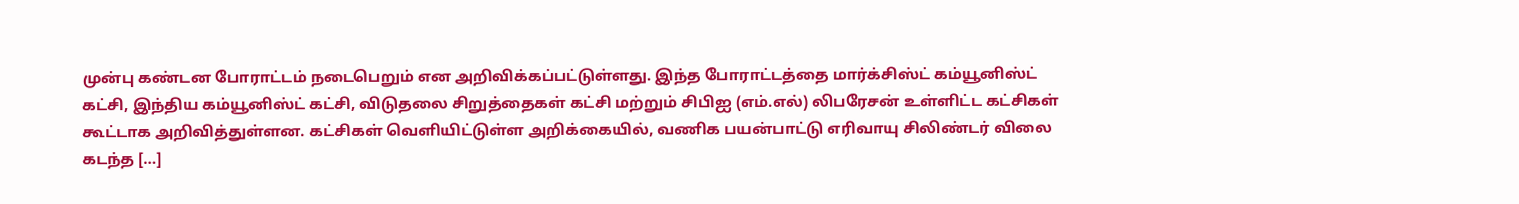முன்பு கண்டன போராட்டம் நடைபெறும் என அறிவிக்கப்பட்டுள்ளது. இந்த போராட்டத்தை மார்க்சிஸ்ட் கம்யூனிஸ்ட் கட்சி, இந்திய கம்யூனிஸ்ட் கட்சி, விடுதலை சிறுத்தைகள் கட்சி மற்றும் சிபிஐ (எம்.எல்) லிபரேசன் உள்ளிட்ட கட்சிகள் கூட்டாக அறிவித்துள்ளன. கட்சிகள் வெளியிட்டுள்ள அறிக்கையில், வணிக பயன்பாட்டு எரிவாயு சிலிண்டர் விலை கடந்த […]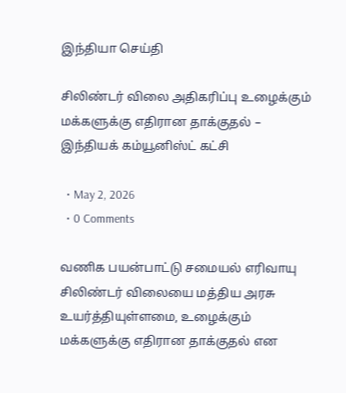இந்தியா செய்தி

சிலிண்டர் விலை அதிகரிப்பு உழைக்கும் மக்களுக்கு எதிரான தாக்குதல் – இந்தியக் கம்யூனிஸ்ட் கட்சி

  • May 2, 2026
  • 0 Comments

வணிக பயன்பாட்டு சமையல் எரிவாயு சிலிண்டர் விலையை மத்திய அரசு உயர்த்தியுள்ளமை, உழைக்கும் மக்களுக்கு எதிரான தாக்குதல் என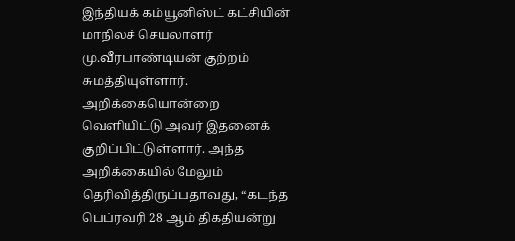இந்தியக் கம்யூனிஸ்ட் கட்சியின் மாநிலச் செயலாளர் மு.வீரபாண்டியன் குற்றம் சுமத்தியுள்ளார். அறிக்கையொன்றை வெளியிட்டு அவர் இதனைக் குறிப்பிட்டுள்ளார். அந்த அறிக்கையில் மேலும் தெரிவித்திருப்பதாவது, “கடந்த பெப்ரவரி 28 ஆம் திகதியன்று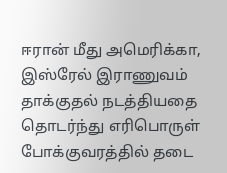ஈரான் மீது அமெரிக்கா, இஸ்ரேல் இராணுவம் தாக்குதல் நடத்தியதை தொடர்ந்து எரிபொருள் போக்குவரத்தில் தடை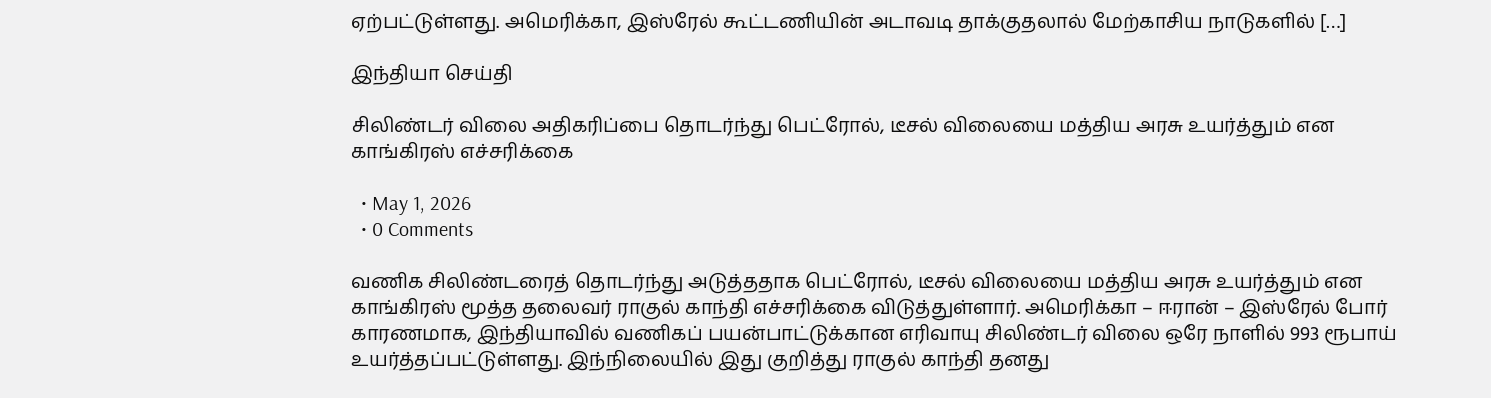ஏற்பட்டுள்ளது. அமெரிக்கா, இஸ்ரேல் கூட்டணியின் அடாவடி தாக்குதலால் மேற்காசிய நாடுகளில் […]

இந்தியா செய்தி

சிலிண்டர் விலை அதிகரிப்பை தொடர்ந்து பெட்ரோல், டீசல் விலையை மத்திய அரசு உயர்த்தும் என காங்கிரஸ் எச்சரிக்கை

  • May 1, 2026
  • 0 Comments

வணிக சிலிண்டரைத் தொடர்ந்து அடுத்ததாக பெட்ரோல், டீசல் விலையை மத்திய அரசு உயர்த்தும் என காங்கிரஸ் மூத்த தலைவர் ராகுல் காந்தி எச்சரிக்கை விடுத்துள்ளார். அமெரிக்கா – ஈரான் – இஸ்ரேல் போர் காரணமாக, இந்தியாவில் வணிகப் பயன்பாட்டுக்கான எரிவாயு சிலிண்டர் விலை ஒரே நாளில் 993 ரூபாய் உயர்த்தப்பட்டுள்ளது. இந்நிலையில் இது குறித்து ராகுல் காந்தி தனது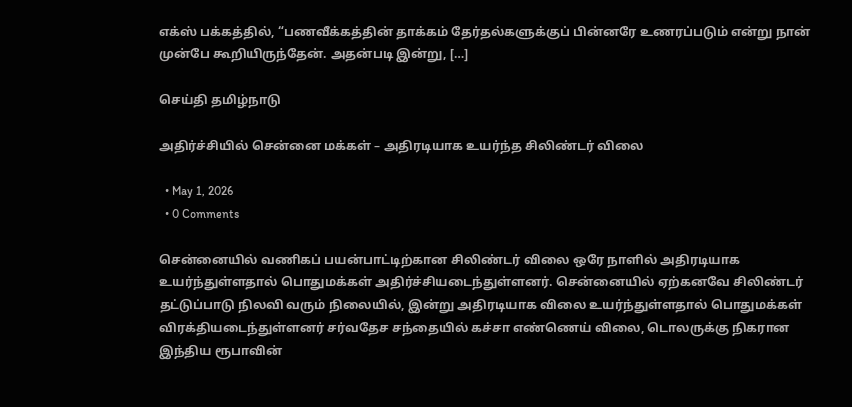எக்ஸ் பக்கத்தில், “பணவீக்கத்தின் தாக்கம் தேர்தல்களுக்குப் பின்னரே உணரப்படும் என்று நான் முன்பே கூறியிருந்தேன். அதன்படி இன்று, […]

செய்தி தமிழ்நாடு

அதிர்ச்சியில் சென்னை மக்கள் – அதிரடியாக உயர்ந்த சிலிண்டர் விலை

  • May 1, 2026
  • 0 Comments

சென்னையில் வணிகப் பயன்பாட்டிற்கான சிலிண்டர் விலை ஒரே நாளில் அதிரடியாக உயர்ந்துள்ளதால் பொதுமக்கள் அதிர்ச்சியடைந்துள்ளனர். சென்னையில் ஏற்கனவே சிலிண்டர் தட்டுப்பாடு நிலவி வரும் நிலையில், இன்று அதிரடியாக விலை உயர்ந்துள்ளதால் பொதுமக்கள் விரக்தியடைந்துள்ளனர் சர்வதேச சந்தையில் கச்சா எண்ணெய் விலை, டொலருக்கு நிகரான இந்திய ரூபாவின்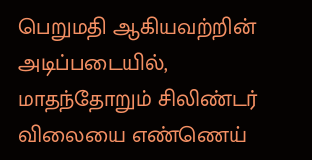பெறுமதி ஆகியவற்றின் அடிப்படையில், மாதந்தோறும் சிலிண்டர் விலையை எண்ணெய்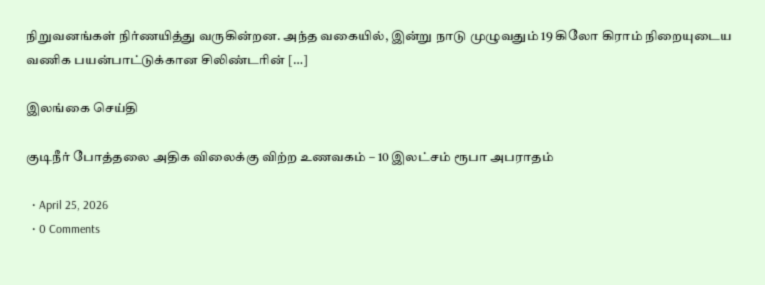நிறுவனங்கள் நிர்ணயித்து வருகின்றன. அந்த வகையில், இன்று நாடு முழுவதும் 19 கிலோ கிராம் நிறையுடைய வணிக பயன்பாட்டுக்கான சிலிண்டரின் […]

இலங்கை செய்தி

குடிநீர் போத்தலை அதிக விலைக்கு விற்ற உணவகம் – 10 இலட்சம் ரூபா அபராதம்

  • April 25, 2026
  • 0 Comments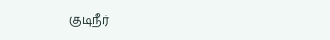குடிநீர்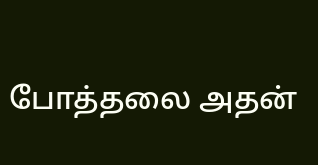போத்தலை அதன்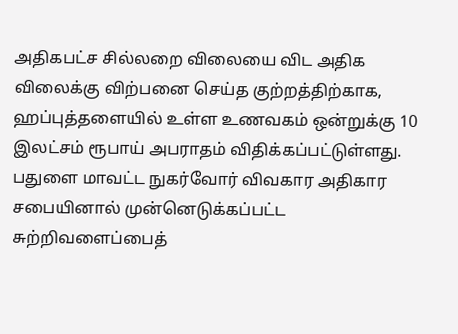அதிகபட்ச சில்லறை விலையை விட அதிக விலைக்கு விற்பனை செய்த குற்றத்திற்காக, ஹப்புத்தளையில் உள்ள உணவகம் ஒன்றுக்கு 10 இலட்சம் ரூபாய் அபராதம் விதிக்கப்பட்டுள்ளது. பதுளை மாவட்ட நுகர்வோர் விவகார அதிகார சபையினால் முன்னெடுக்கப்பட்ட சுற்றிவளைப்பைத்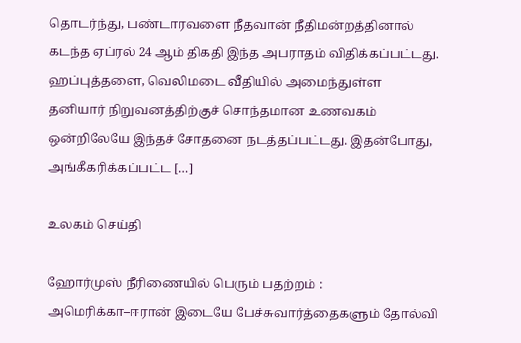தொடர்ந்து, பண்டாரவளை நீதவான் நீதிமன்றத்தினால் கடந்த ஏப்ரல் 24 ஆம் திகதி இந்த அபராதம் விதிக்கப்பட்டது. ஹப்புத்தளை, வெலிமடை வீதியில் அமைந்துள்ள தனியார் நிறுவனத்திற்குச் சொந்தமான உணவகம் ஒன்றிலேயே இந்தச் சோதனை நடத்தப்பட்டது. இதன்போது, அங்கீகரிக்கப்பட்ட […]

உலகம் செய்தி

ஹோர்முஸ் நீரிணையில் பெரும் பதற்றம் : அமெரிக்கா–ஈரான் இடையே பேச்சுவார்த்தைகளும் தோல்வி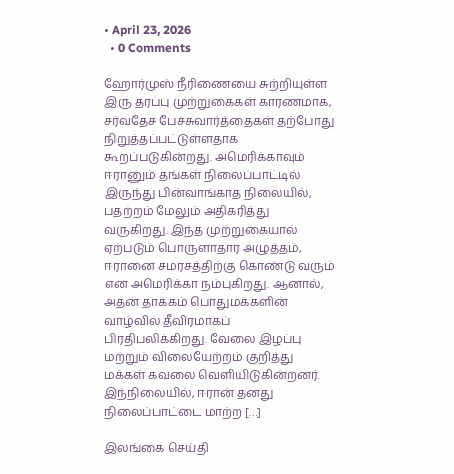• April 23, 2026
  • 0 Comments

ஹோர்முஸ் நீரிணையை சுற்றியுள்ள இரு தரப்பு முற்றுகைகள் காரணமாக, சர்வதேச பேச்சுவார்த்தைகள் தற்போது நிறுத்தப்பட்டுள்ளதாக கூறப்படுகின்றது. அமெரிக்காவும் ஈரானும் தங்கள் நிலைப்பாட்டில் இருந்து பின்வாங்காத நிலையில், பதற்றம் மேலும் அதிகரித்து வருகிறது. இந்த முற்றுகையால் ஏற்படும் பொருளாதார அழுத்தம், ஈரானை சமரசத்திற்கு கொண்டு வரும் என அமெரிக்கா நம்புகிறது. ஆனால், அதன் தாக்கம் பொதுமக்களின் வாழ்வில் தீவிரமாகப் பிரதிபலிக்கிறது. வேலை இழப்பு மற்றும் விலையேற்றம் குறித்து மக்கள் கவலை வெளியிடுகின்றனர். இந்நிலையில், ஈரான் தனது நிலைப்பாட்டை மாற்ற […]

இலங்கை செய்தி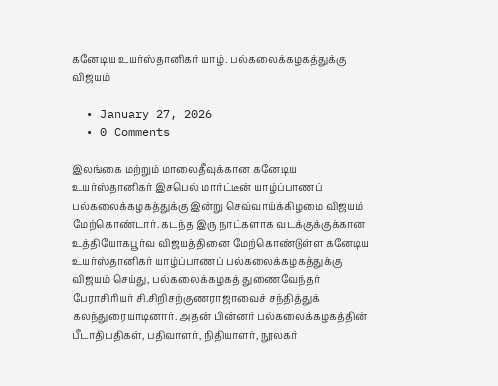கனேடிய உயர்ஸ்தானிகர் யாழ். பல்கலைக்கழகத்துக்கு விஜயம்

  • January 27, 2026
  • 0 Comments

இலங்கை மற்றும் மாலைதீவுக்கான கனேடிய உயர்ஸ்தானிகர் இசபெல் மார்ட்டீன் யாழ்ப்பாணப் பல்கலைக்கழகத்துக்கு இன்று செவ்வாய்க்கிழமை விஜயம் மேற்கொண்டார். கடந்த இரு நாட்களாக வடக்குக்குக்கான உத்தியோகபூர்வ விஜயத்தினை மேற்கொண்டுள்ள கனேடிய உயர்ஸ்தானிகர் யாழ்ப்பாணப் பல்கலைக்கழகத்துக்கு விஜயம் செய்து, பல்கலைக்கழகத் துணைவேந்தர் பேராசிரியர் சி.சிறிசற்குணராஜாவைச் சந்தித்துக் கலந்துரையாடினார். அதன் பின்னர் பல்கலைக்கழகத்தின் பீடாதிபதிகள், பதிவாளர், நிதியாளர், நூலகர்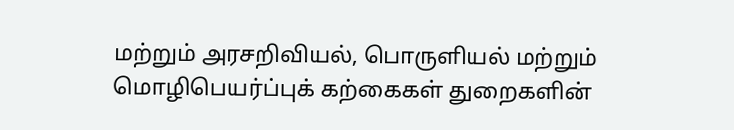மற்றும் அரசறிவியல், பொருளியல் மற்றும் மொழிபெயர்ப்புக் கற்கைகள் துறைகளின்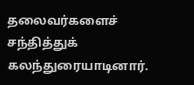தலைவர்களைச் சந்தித்துக் கலந்துரையாடினார்.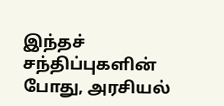இந்தச் சந்திப்புகளின் போது, அரசியல்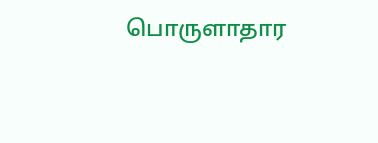பொருளாதார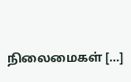நிலைமைகள் […]